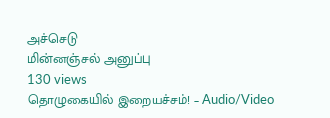அச்செடு
மின்னஞ்சல் அனுப்பு
130 views
தொழுகையில் இறையச்சம்! – Audio/Video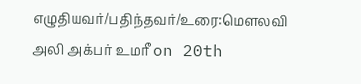எழுதியவர்/பதிந்தவர்/உரை:மௌலவி அலி அக்பர் உமரீ on 20th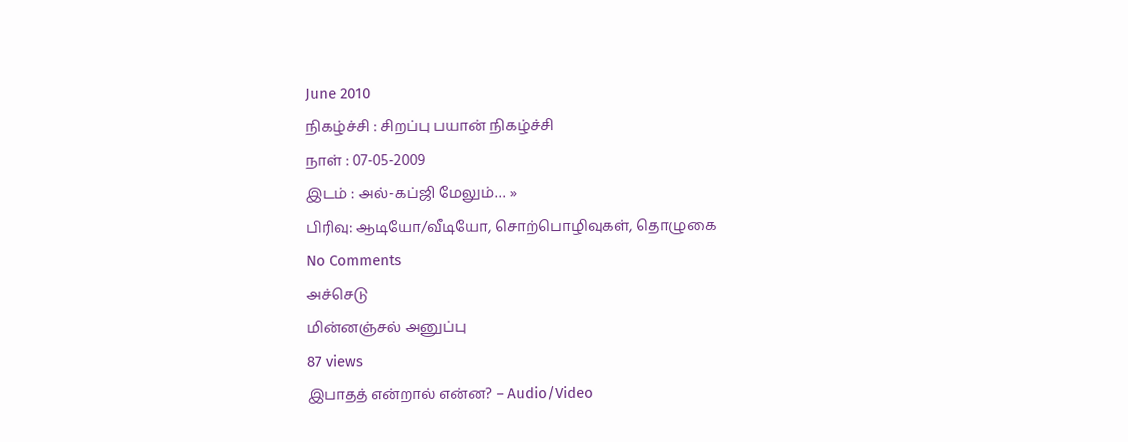June 2010
நிகழ்ச்சி : சிறப்பு பயான் நிகழ்ச்சி
நாள் : 07-05-2009
இடம் : அல்-கப்ஜி மேலும்… »
பிரிவு: ஆடியோ/வீடியோ, சொற்பொழிவுகள், தொழுகை
No Comments
அச்செடு
மின்னஞ்சல் அனுப்பு
87 views
இபாதத் என்றால் என்ன? – Audio/Video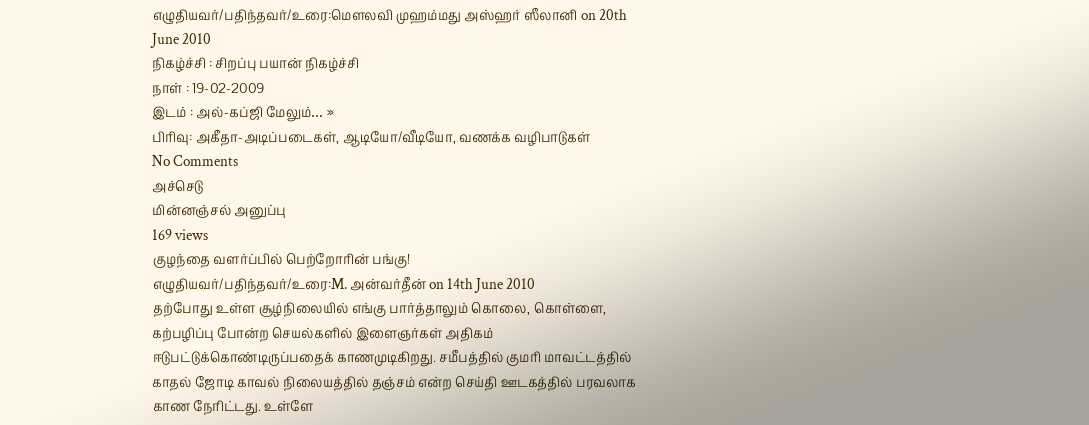எழுதியவர்/பதிந்தவர்/உரை:மெளலவி முஹம்மது அஸ்ஹர் ஸீலானி on 20th June 2010
நிகழ்ச்சி : சிறப்பு பயான் நிகழ்ச்சி
நாள் : 19-02-2009
இடம் : அல்-கப்ஜி மேலும்… »
பிரிவு: அகீதா-அடிப்படைகள், ஆடியோ/வீடியோ, வணக்க வழிபாடுகள்
No Comments
அச்செடு
மின்னஞ்சல் அனுப்பு
169 views
குழந்தை வளர்ப்பில் பெற்றோரின் பங்கு!
எழுதியவர்/பதிந்தவர்/உரை:M. அன்வர்தீன் on 14th June 2010
தற்போது உள்ள சூழ்நிலையில் எங்கு பார்த்தாலும் கொலை, கொள்ளை, கற்பழிப்பு போன்ற செயல்களில் இளைஞர்கள் அதிகம் ஈடுபட்டுக்கொண்டிருப்பதைக் காணமுடிகிறது. சமீபத்தில் குமரி மாவட்டத்தில் காதல் ஜோடி காவல் நிலையத்தில் தஞ்சம் என்ற செய்தி ஊடகத்தில் பரவலாக காண நேரிட்டது. உள்ளே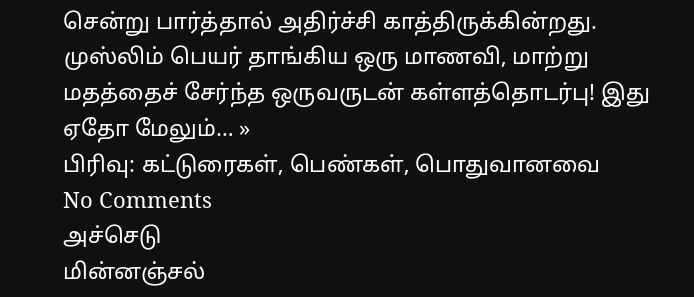சென்று பார்த்தால் அதிர்ச்சி காத்திருக்கின்றது. முஸ்லிம் பெயர் தாங்கிய ஒரு மாணவி, மாற்று மதத்தைச் சேர்ந்த ஒருவருடன் கள்ளத்தொடர்பு! இது ஏதோ மேலும்… »
பிரிவு: கட்டுரைகள், பெண்கள், பொதுவானவை
No Comments
அச்செடு
மின்னஞ்சல்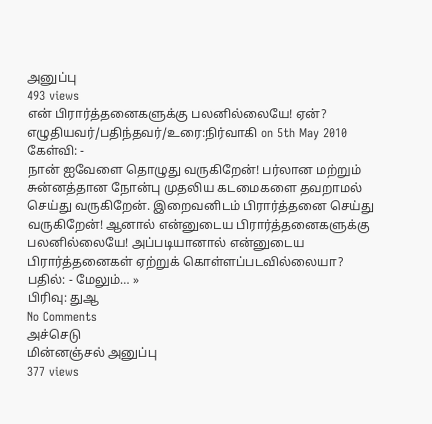அனுப்பு
493 views
என் பிரார்த்தனைகளுக்கு பலனில்லையே! ஏன்?
எழுதியவர்/பதிந்தவர்/உரை:நிர்வாகி on 5th May 2010
கேள்வி: -
நான் ஐவேளை தொழுது வருகிறேன்! பர்லான மற்றும் சுன்னத்தான நோன்பு முதலிய கடமைகளை தவறாமல் செய்து வருகிறேன். இறைவனிடம் பிரார்த்தனை செய்து வருகிறேன்! ஆனால் என்னுடைய பிரார்த்தனைகளுக்கு பலனில்லையே! அப்படியானால் என்னுடைய பிரார்த்தனைகள் ஏற்றுக் கொள்ளப்படவில்லையா?
பதில்: - மேலும்… »
பிரிவு: துஆ
No Comments
அச்செடு
மின்னஞ்சல் அனுப்பு
377 views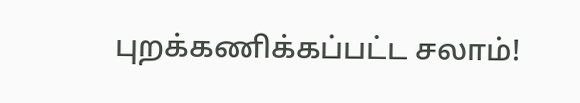புறக்கணிக்கப்பட்ட சலாம்!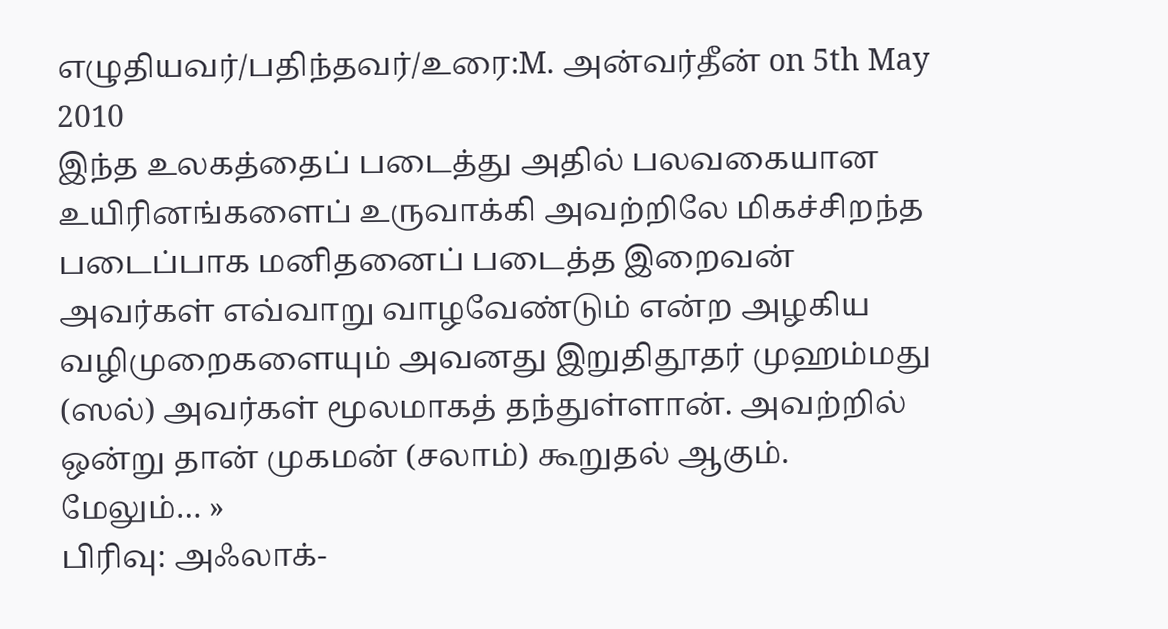எழுதியவர்/பதிந்தவர்/உரை:M. அன்வர்தீன் on 5th May 2010
இந்த உலகத்தைப் படைத்து அதில் பலவகையான உயிரினங்களைப் உருவாக்கி அவற்றிலே மிகச்சிறந்த படைப்பாக மனிதனைப் படைத்த இறைவன் அவர்கள் எவ்வாறு வாழவேண்டும் என்ற அழகிய வழிமுறைகளையும் அவனது இறுதிதூதர் முஹம்மது (ஸல்) அவர்கள் மூலமாகத் தந்துள்ளான். அவற்றில் ஒன்று தான் முகமன் (சலாம்) கூறுதல் ஆகும். மேலும்… »
பிரிவு: அஃலாக்-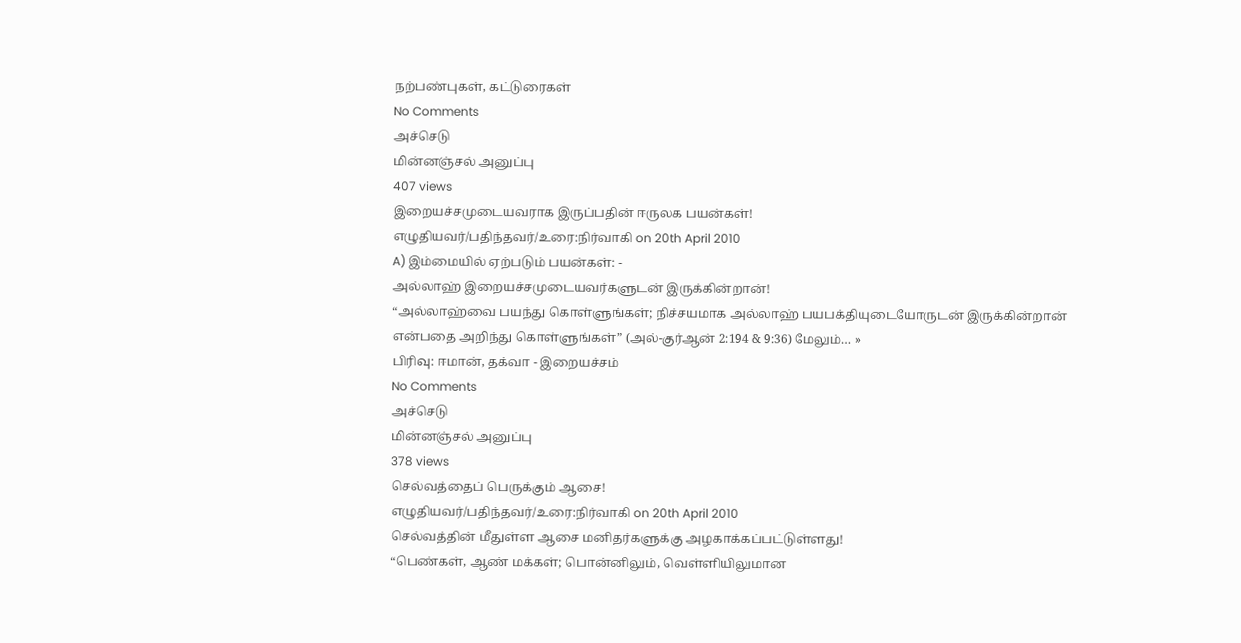நற்பண்புகள், கட்டுரைகள்
No Comments
அச்செடு
மின்னஞ்சல் அனுப்பு
407 views
இறையச்சமுடையவராக இருப்பதின் ஈருலக பயன்கள்!
எழுதியவர்/பதிந்தவர்/உரை:நிர்வாகி on 20th April 2010
A) இம்மையில் ஏற்படும் பயன்கள்: -
அல்லாஹ் இறையச்சமுடையவர்களுடன் இருக்கின்றான்!
“அல்லாஹ்வை பயந்து கொள்ளுங்கள்; நிச்சயமாக அல்லாஹ் பயபக்தியுடையோருடன் இருக்கின்றான் என்பதை அறிந்து கொள்ளுங்கள்” (அல்-குர்ஆன் 2:194 & 9:36) மேலும்… »
பிரிவு: ஈமான், தக்வா - இறையச்சம்
No Comments
அச்செடு
மின்னஞ்சல் அனுப்பு
378 views
செல்வத்தைப் பெருக்கும் ஆசை!
எழுதியவர்/பதிந்தவர்/உரை:நிர்வாகி on 20th April 2010
செல்வத்தின் மீதுள்ள ஆசை மனிதர்களுக்கு அழகாக்கப்பட்டுள்ளது!
“பெண்கள், ஆண் மக்கள்; பொன்னிலும், வெள்ளியிலுமான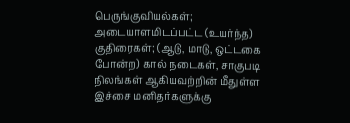பெருங்குவியல்கள்; அடையாளமிடப்பட்ட (உயர்ந்த) குதிரைகள்; (ஆடு, மாடு, ஒட்டகை போன்ற) கால் நடைகள், சாகுபடி நிலங்கள் ஆகியவற்றின் மீதுள்ள இச்சை மனிதர்களுக்கு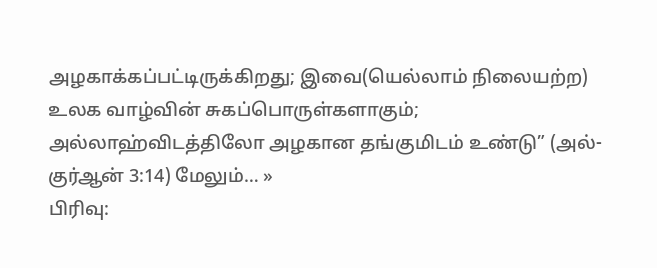அழகாக்கப்பட்டிருக்கிறது; இவை(யெல்லாம் நிலையற்ற) உலக வாழ்வின் சுகப்பொருள்களாகும்; அல்லாஹ்விடத்திலோ அழகான தங்குமிடம் உண்டு” (அல்-குர்ஆன் 3:14) மேலும்… »
பிரிவு: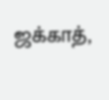ஜக்காத்,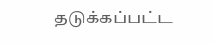தடுக்கப்பட்ட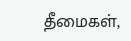தீமைகள்,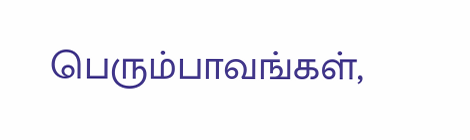பெரும்பாவங்கள்,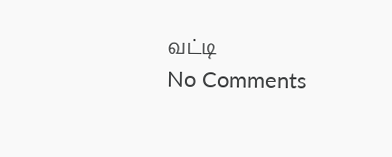வட்டி
No Comments